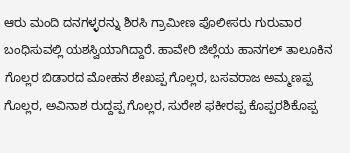ಆರು ಮಂದಿ ದನಗಳ್ಳರನ್ನು ಶಿರಸಿ ಗ್ರಾಮೀಣ ಪೊಲೀಸರು ಗುರುವಾರ ಬಂಧಿಸುವಲ್ಲಿ ಯಶಸ್ವಿಯಾಗಿದ್ದಾರೆ. ಹಾವೇರಿ ಜಿಲ್ಲೆಯ ಹಾನಗಲ್ ತಾಲೂಕಿನ ಗೊಲ್ಲರ ಬಿಡಾರದ ಮೋಹನ ಶೇಖಪ್ಪ ಗೊಲ್ಲರ, ಬಸವರಾಜ ಅಮ್ಮಣಪ್ಪ ಗೊಲ್ಲರ, ಅವಿನಾಶ ರುದ್ದಪ್ಪ ಗೊಲ್ಲರ, ಸುರೇಶ ಫಕೀರಪ್ಪ ಕೊಪ್ಪರಶಿಕೊಪ್ಪ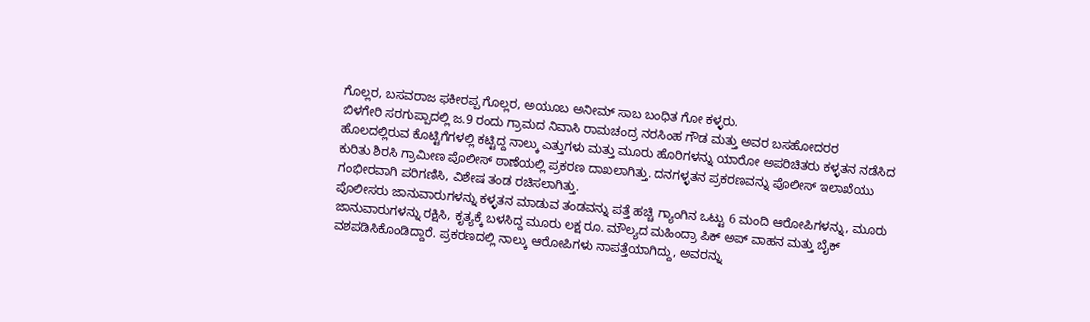ಗೊಲ್ಲರ, ಬಸವರಾಜ ಫಕೀರಪ್ಪ ಗೊಲ್ಲರ, ಅಯೂಬ ಅನೀಮ್ ಸಾಬ ಬಂಧಿತ ಗೋ ಕಳ್ಳರು.
ಬಿಳಗೇರಿ ಸರಗುಪ್ಪಾದಲ್ಲಿ ಜ.9 ರಂದು ಗ್ರಾಮದ ನಿವಾಸಿ ರಾಮಚಂದ್ರ ನರಸಿಂಹ ಗೌಡ ಮತ್ತು ಅವರ ಬಸಹೋದರರ ಹೊಲದಲ್ಲಿರುವ ಕೊಟ್ಟಿಗೆಗಳಲ್ಲಿ ಕಟ್ಟಿದ್ದ ನಾಲ್ಕು ಎತ್ತುಗಳು ಮತ್ತು ಮೂರು ಹೊರಿಗಳನ್ನು ಯಾರೋ ಅಪರಿಚಿತರು ಕಳ್ಳತನ ನಡೆಸಿದ ಕುರಿತು ಶಿರಸಿ ಗ್ರಾಮೀಣ ಪೊಲೀಸ್ ಠಾಣೆಯಲ್ಲಿ ಪ್ರಕರಣ ದಾಖಲಾಗಿತ್ತು. ದನಗಳ್ಳತನ ಪ್ರಕರಣವನ್ನು ಪೊಲೀಸ್ ಇಲಾಖೆಯು ಗಂಭೀರವಾಗಿ ಪರಿಗಣಿಸಿ, ವಿಶೇಷ ತಂಡ ರಚಿಸಲಾಗಿತ್ತು.
ಪೊಲೀಸರು ಜಾನುವಾರುಗಳನ್ನು ಕಳ್ಳತನ ಮಾಡುವ ತಂಡವನ್ನು ಪತ್ತೆ ಹಚ್ಚಿ ಗ್ಯಾಂಗಿನ ಒಟ್ಟು 6 ಮಂದಿ ಆರೋಪಿಗಳನ್ನು, ಮೂರು ಜಾನುವಾರುಗಳನ್ನು ರಕ್ಷಿಸಿ, ಕೃತ್ಯಕ್ಕೆ ಬಳಸಿದ್ದ ಮೂರು ಲಕ್ಷ ರೂ. ಮೌಲ್ಯದ ಮಹಿಂದ್ರಾ ಪಿಕ್ ಅಪ್ ವಾಹನ ಮತ್ತು ಬೈಕ್ ವಶಪಡಿಸಿಕೊಂಡಿದ್ದಾರೆ. ಪ್ರಕರಣದಲ್ಲಿ ನಾಲ್ಕು ಆರೋಪಿಗಳು ನಾಪತ್ತೆಯಾಗಿದ್ದು, ಅವರನ್ನು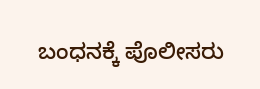ಬಂಧನಕ್ಕೆ ಪೊಲೀಸರು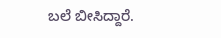ಬಲೆ ಬೀಸಿದ್ದಾರೆ.